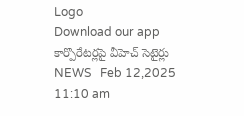Logo
Download our app
కార్పొరేటర్లపై వీహెచ్‌ సెటైర్లు
NEWS   Feb 12,2025 11:10 am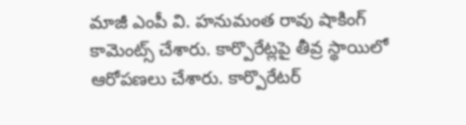మాజీ ఎంపీ వి. హ‌నుమంత రావు షాకింగ్ కామెంట్స్ చేశారు. కార్పొరేట్ల‌పై తీవ్ర స్థాయిలో ఆరోప‌ణ‌లు చేశారు. కార్పొరేట‌ర్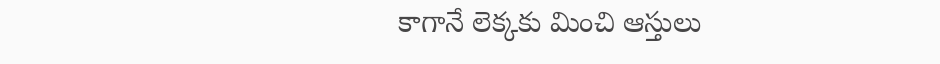కాగానే లెక్క‌కు మించి ఆస్తులు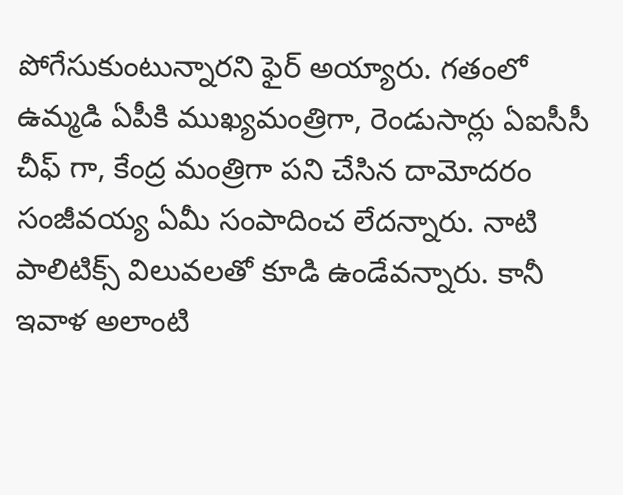పోగేసుకుంటున్నార‌ని ఫైర్ అయ్యారు. గ‌తంలో ఉమ్మ‌డి ఏపీకి ముఖ్య‌మంత్రిగా, రెండుసార్లు ఏఐసీసీ చీఫ్ గా, కేంద్ర మంత్రిగా ప‌ని చేసిన దామోద‌రం సంజీవ‌య్య ఏమీ సంపాదించ లేద‌న్నారు. నాటి పాలిటిక్స్ విలువ‌ల‌తో కూడి ఉండేవ‌న్నారు. కానీ ఇవాళ అలాంటి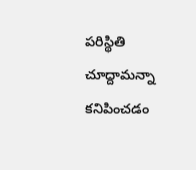ప‌రిస్థితి చూద్దామ‌న్నా క‌నిపించ‌డం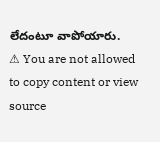లేదంటూ వాపోయారు.
⚠ You are not allowed to copy content or view source